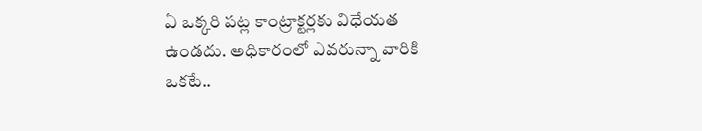ఏ ఒక్కరి పట్ల కాంట్రాక్టర్లకు విధేయత ఉండదు. అధికారంలో ఎవరున్నా వారికి ఒకటే..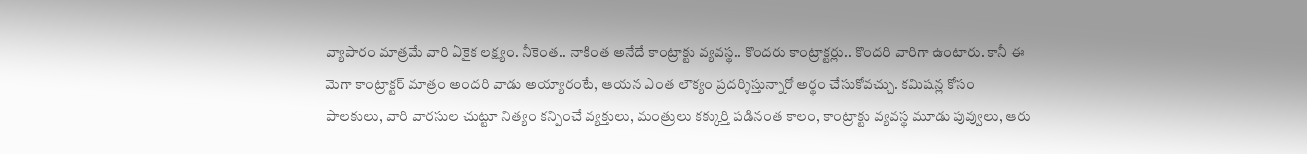వ్యాపారం మాత్రమే వారి ఏకైక లక్ష్యం. నీకెంత.. నాకింత అనేదే కాంట్రాక్టు వ్యవస్థ.. కొందరు కాంట్రాక్టర్లు.. కొందరి వారిగా ఉంటారు. కానీ ఈ మెగా కాంట్రాక్టర్ మాత్రం అందరి వాడు అయ్యారంటే, ఆయన ఎంత లౌక్యం ప్రదర్శిస్తున్నారో అర్థం చేసుకోవచ్చు. కమిషన్ల కోసం పాలకులు, వారి వారసుల చుట్టూ నిత్యం కన్పించే వ్యక్తులు, మంత్రులు కక్కుర్తి పడినంత కాలం, కాంట్రాక్టు వ్యవస్థ మూడు పువ్వులు, ఆరు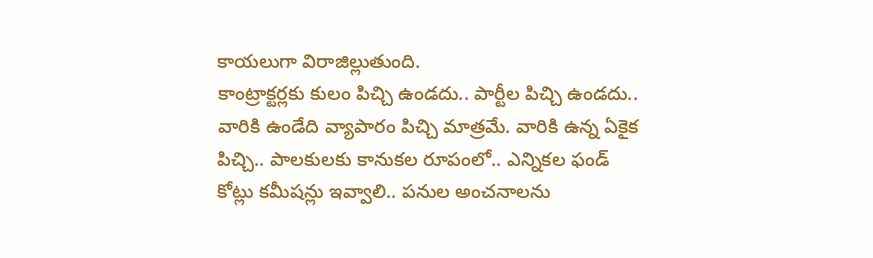కాయలుగా విరాజిల్లుతుంది.
కాంట్రాక్టర్లకు కులం పిచ్చి ఉండదు.. పార్టీల పిచ్చి ఉండదు.. వారికి ఉండేది వ్యాపారం పిచ్చి మాత్రమే. వారికి ఉన్న ఏకైక పిచ్చి.. పాలకులకు కానుకల రూపంలో.. ఎన్నికల ఫండ్ కోట్లు కమీషన్లు ఇవ్వాలి.. పనుల అంచనాలను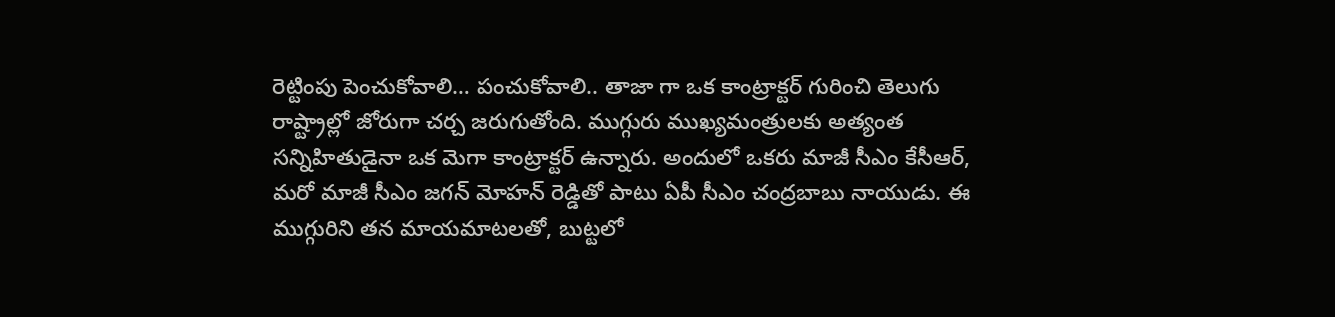రెట్టింపు పెంచుకోవాలి… పంచుకోవాలి.. తాజా గా ఒక కాంట్రాక్టర్ గురించి తెలుగు రాష్ట్రాల్లో జోరుగా చర్చ జరుగుతోంది. ముగ్గురు ముఖ్యమంత్రులకు అత్యంత సన్నిహితుడైనా ఒక మెగా కాంట్రాక్టర్ ఉన్నారు. అందులో ఒకరు మాజీ సీఎం కేసీఆర్, మరో మాజీ సీఎం జగన్ మోహన్ రెడ్డితో పాటు ఏపీ సీఎం చంద్రబాబు నాయుడు. ఈ ముగ్గురిని తన మాయమాటలతో, బుట్టలో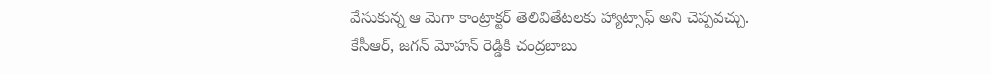వేసుకున్న ఆ మెగా కాంట్రాక్టర్ తెలివితేటలకు హ్యాట్సాఫ్ అని చెప్పవచ్చు.
కేసీఆర్, జగన్ మోహన్ రెడ్డికి చంద్రబాబు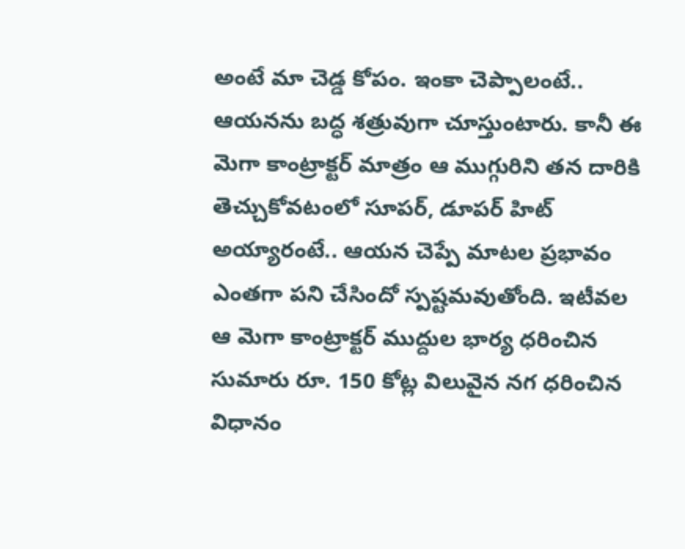అంటే మా చెడ్డ కోపం. ఇంకా చెప్పాలంటే.. ఆయనను బద్ధ శత్రువుగా చూస్తుంటారు. కానీ ఈ మెగా కాంట్రాక్టర్ మాత్రం ఆ ముగ్గురిని తన దారికి తెచ్చుకోవటంలో సూపర్, డూపర్ హిట్ అయ్యారంటే.. ఆయన చెప్పే మాటల ప్రభావం ఎంతగా పని చేసిందో స్పష్టమవుతోంది. ఇటీవల ఆ మెగా కాంట్రాక్టర్ ముద్దుల భార్య ధరించిన సుమారు రూ. 150 కోట్ల విలువైన నగ ధరించిన విధానం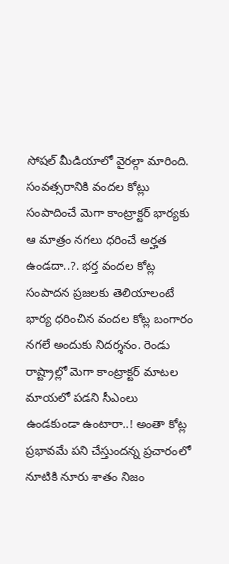సోషల్ మీడియాలో వైరల్గా మారింది. సంవత్సరానికి వందల కోట్లు సంపాదించే మెగా కాంట్రాక్టర్ భార్యకు ఆ మాత్రం నగలు ధరించే అర్హత ఉండదా..?. భర్త వందల కోట్ల సంపాదన ప్రజలకు తెలియాలంటే భార్య ధరించిన వందల కోట్ల బంగారం నగలే అందుకు నిదర్శనం. రెండు రాష్ట్రాల్లో మెగా కాంట్రాక్టర్ మాటల మాయలో పడని సీఎంలు ఉండకుండా ఉంటారా..! అంతా కోట్ల ప్రభావమే పని చేస్తుందన్న ప్రచారంలో నూటికి నూరు శాతం నిజం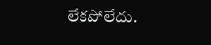లేకపోలేదు.